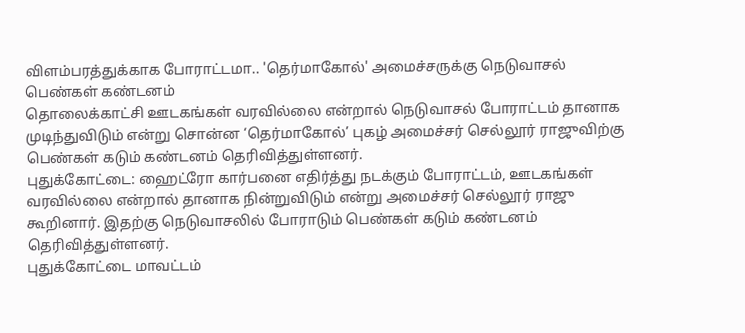விளம்பரத்துக்காக போராட்டமா.. 'தெர்மாகோல்' அமைச்சருக்கு நெடுவாசல் பெண்கள் கண்டனம்
தொலைக்காட்சி ஊடகங்கள் வரவில்லை என்றால் நெடுவாசல் போராட்டம் தானாக முடிந்துவிடும் என்று சொன்ன ‘தெர்மாகோல்’ புகழ் அமைச்சர் செல்லூர் ராஜுவிற்கு பெண்கள் கடும் கண்டனம் தெரிவித்துள்ளனர்.
புதுக்கோட்டை: ஹைட்ரோ கார்பனை எதிர்த்து நடக்கும் போராட்டம், ஊடகங்கள் வரவில்லை என்றால் தானாக நின்றுவிடும் என்று அமைச்சர் செல்லூர் ராஜு கூறினார். இதற்கு நெடுவாசலில் போராடும் பெண்கள் கடும் கண்டனம் தெரிவித்துள்ளனர்.
புதுக்கோட்டை மாவட்டம்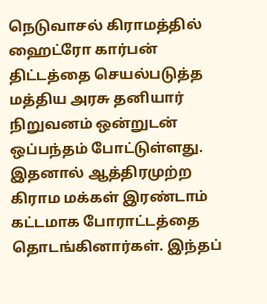நெடுவாசல் கிராமத்தில் ஹைட்ரோ கார்பன் திட்டத்தை செயல்படுத்த மத்திய அரசு தனியார் நிறுவனம் ஒன்றுடன் ஒப்பந்தம் போட்டுள்ளது.
இதனால் ஆத்திரமுற்ற கிராம மக்கள் இரண்டாம் கட்டமாக போராட்டத்தை தொடங்கினார்கள். இந்தப்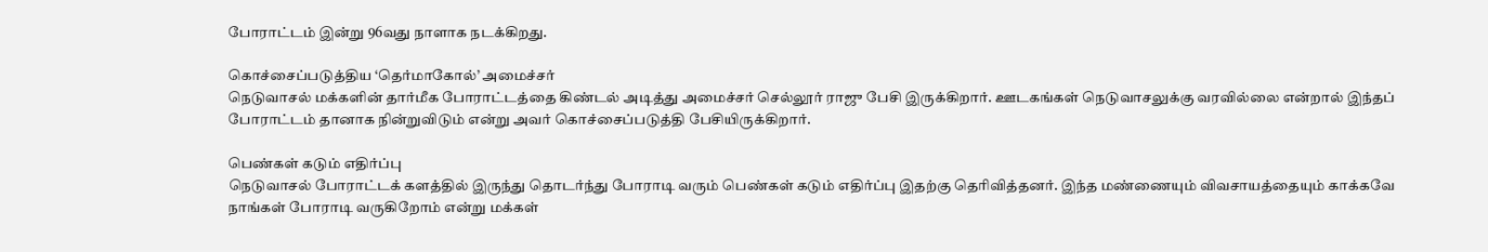போராட்டம் இன்று 96வது நாளாக நடக்கிறது.

கொச்சைப்படுத்திய ‘தெர்மாகோல்’ அமைச்சர்
நெடுவாசல் மக்களின் தார்மீக போராட்டத்தை கிண்டல் அடித்து அமைச்சர் செல்லூர் ராஜு பேசி இருக்கிறார். ஊடகங்கள் நெடுவாசலுக்கு வரவில்லை என்றால் இந்தப் போராட்டம் தானாக நின்றுவிடும் என்று அவர் கொச்சைப்படுத்தி பேசியிருக்கிறார்.

பெண்கள் கடும் எதிர்ப்பு
நெடுவாசல் போராட்டக் களத்தில் இருந்து தொடர்ந்து போராடி வரும் பெண்கள் கடும் எதிர்ப்பு இதற்கு தெரிவித்தனர். இந்த மண்ணையும் விவசாயத்தையும் காக்கவே நாங்கள் போராடி வருகிறோம் என்று மக்கள்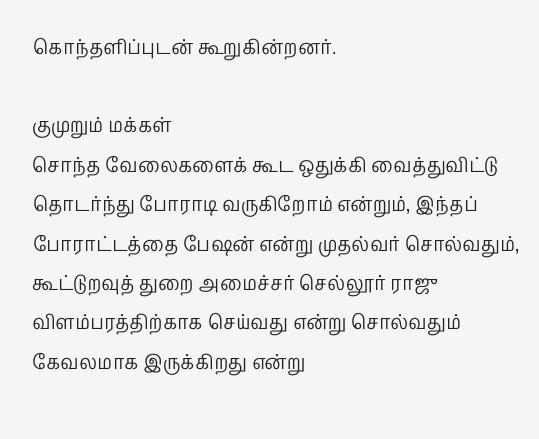கொந்தளிப்புடன் கூறுகின்றனர்.

குமுறும் மக்கள்
சொந்த வேலைகளைக் கூட ஒதுக்கி வைத்துவிட்டு தொடர்ந்து போராடி வருகிறோம் என்றும், இந்தப் போராட்டத்தை பேஷன் என்று முதல்வர் சொல்வதும், கூட்டுறவுத் துறை அமைச்சர் செல்லூர் ராஜு விளம்பரத்திற்காக செய்வது என்று சொல்வதும் கேவலமாக இருக்கிறது என்று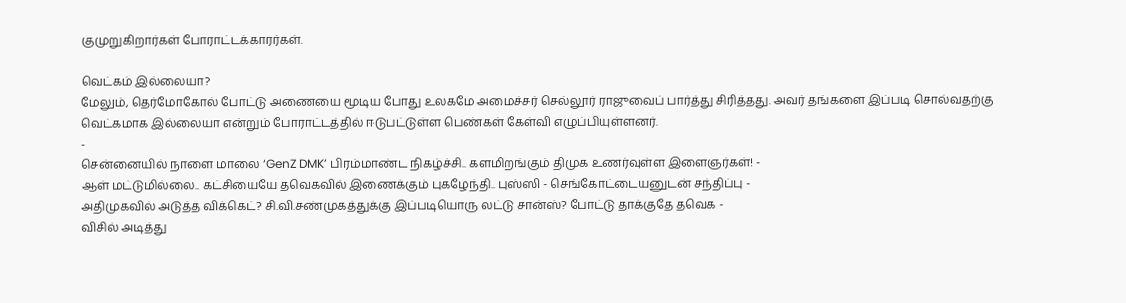குமுறுகிறார்கள் போராட்டக்காரர்கள்.

வெட்கம் இல்லையா?
மேலும், தெர்மோகோல் போட்டு அணையை மூடிய போது உலகமே அமைச்சர் செல்லூர் ராஜுவைப் பார்த்து சிரித்தது. அவர் தங்களை இப்படி சொல்வதற்கு வெட்கமாக இல்லையா என்றும் போராட்டத்தில் ஈடுபட்டுள்ள பெண்கள் கேள்வி எழுப்பியுள்ளனர்.
-
சென்னையில் நாளை மாலை ‘GenZ DMK’ பிரம்மாண்ட நிகழ்ச்சி.. களமிறங்கும் திமுக உணர்வுள்ள இளைஞர்கள்! -
ஆள் மட்டுமில்லை.. கட்சியையே தவெகவில் இணைக்கும் புகழேந்தி.. புஸ்ஸி - செங்கோட்டையனுடன் சந்திப்பு -
அதிமுகவில் அடுத்த விக்கெட்? சி.வி.சண்முகத்துக்கு இப்படியொரு லட்டு சான்ஸ்? போட்டு தாக்குதே தவெக -
விசில் அடித்து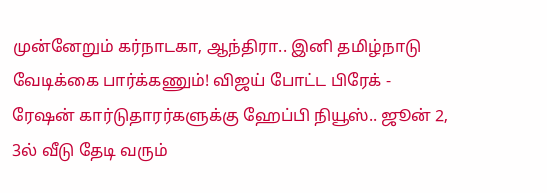முன்னேறும் கர்நாடகா, ஆந்திரா.. இனி தமிழ்நாடு வேடிக்கை பார்க்கணும்! விஜய் போட்ட பிரேக் -
ரேஷன் கார்டுதாரர்களுக்கு ஹேப்பி நியூஸ்.. ஜூன் 2, 3ல் வீடு தேடி வரும்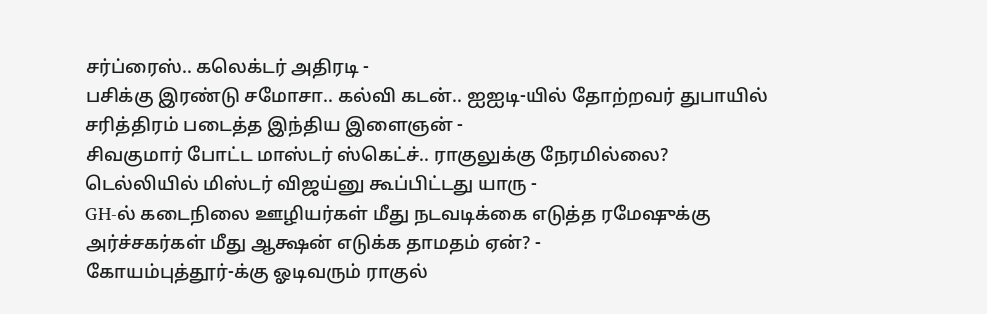சர்ப்ரைஸ்.. கலெக்டர் அதிரடி -
பசிக்கு இரண்டு சமோசா.. கல்வி கடன்.. ஐஐடி-யில் தோற்றவர் துபாயில் சரித்திரம் படைத்த இந்திய இளைஞன் -
சிவகுமார் போட்ட மாஸ்டர் ஸ்கெட்ச்.. ராகுலுக்கு நேரமில்லை? டெல்லியில் மிஸ்டர் விஜய்னு கூப்பிட்டது யாரு -
GH-ல் கடைநிலை ஊழியர்கள் மீது நடவடிக்கை எடுத்த ரமேஷுக்கு அர்ச்சகர்கள் மீது ஆக்ஷன் எடுக்க தாமதம் ஏன்? -
கோயம்புத்தூர்-க்கு ஓடிவரும் ராகுல்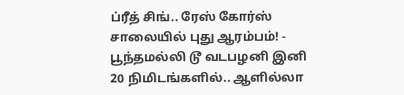ப்ரீத் சிங்.. ரேஸ் கோர்ஸ் சாலையில் புது ஆரம்பம்! -
பூந்தமல்லி டூ வடபழனி இனி 20 நிமிடங்களில்.. ஆளில்லா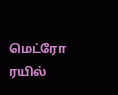மெட்ரோ ரயில்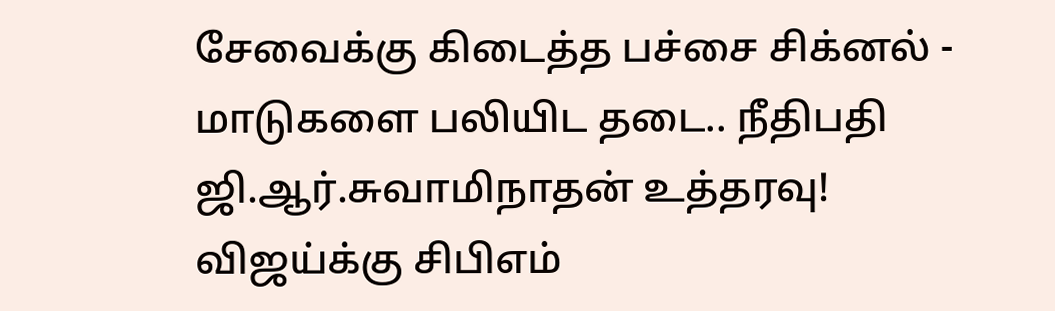சேவைக்கு கிடைத்த பச்சை சிக்னல் -
மாடுகளை பலியிட தடை.. நீதிபதி ஜி.ஆர்.சுவாமிநாதன் உத்தரவு! விஜய்க்கு சிபிஎம்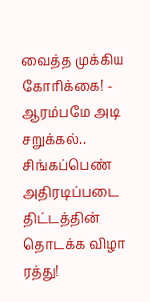வைத்த முக்கிய கோரிக்கை! -
ஆரம்பமே அடி சறுக்கல்.. சிங்கப்பெண் அதிரடிப்படை திட்டத்தின் தொடக்க விழா ரத்து!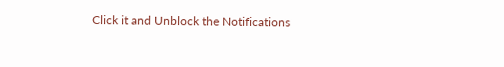Click it and Unblock the Notifications